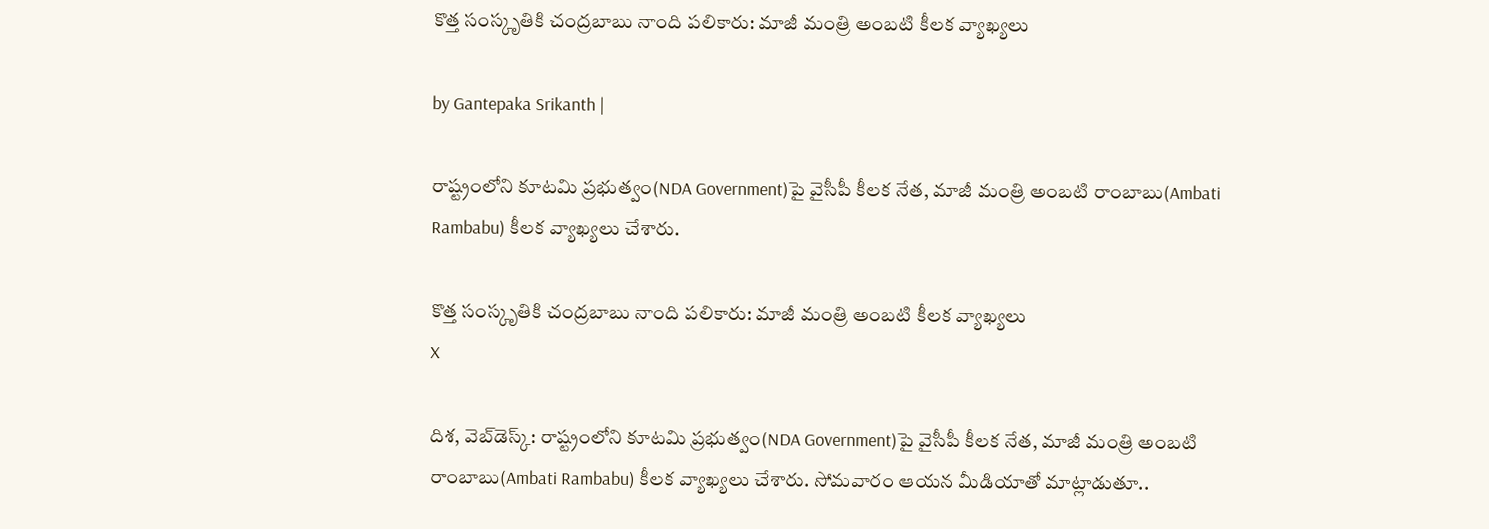కొత్త సంస్కృతికి చంద్రబాబు నాంది పలికారు: మాజీ మంత్రి అంబటి కీలక వ్యాఖ్యలు

by Gantepaka Srikanth |

రాష్ట్రంలోని కూటమి ప్రభుత్వం(NDA Government)పై వైసీపీ కీలక నేత, మాజీ మంత్రి అంబటి రాంబాబు(Ambati Rambabu) కీలక వ్యాఖ్యలు చేశారు.

కొత్త సంస్కృతికి చంద్రబాబు నాంది పలికారు: మాజీ మంత్రి అంబటి కీలక వ్యాఖ్యలు
X

దిశ, వెబ్‌డెస్క్: రాష్ట్రంలోని కూటమి ప్రభుత్వం(NDA Government)పై వైసీపీ కీలక నేత, మాజీ మంత్రి అంబటి రాంబాబు(Ambati Rambabu) కీలక వ్యాఖ్యలు చేశారు. సోమవారం ఆయన మీడియాతో మాట్లాడుతూ..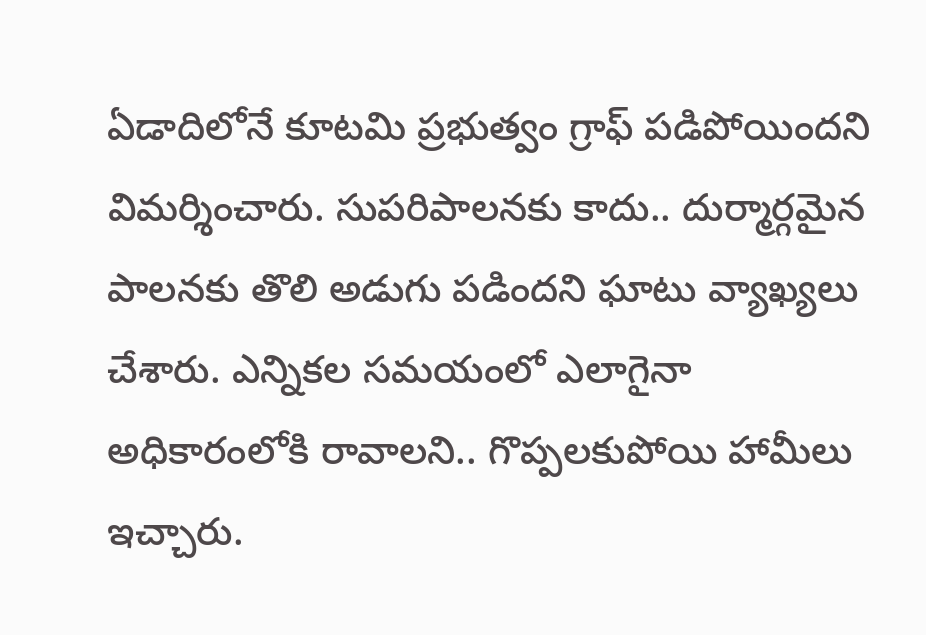ఏడాదిలోనే కూటమి ప్రభుత్వం గ్రాఫ్‌ పడిపోయిందని విమర్శించారు. సుపరిపాలనకు కాదు.. దుర్మార్గమైన పాలనకు తొలి అడుగు పడిందని ఘాటు వ్యాఖ్యలు చేశారు. ఎన్నికల సమయంలో ఎలాగైనా అధికారంలోకి రావాలని.. గొప్పలకుపోయి హామీలు ఇచ్చారు.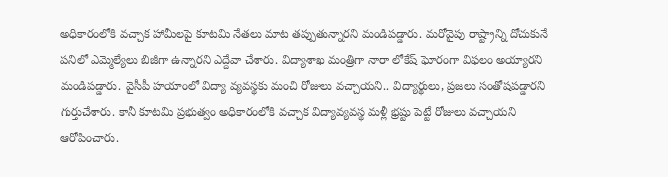అధికారంలోకి వచ్చాక హామీలపై కూటమి నేతలు మాట తప్పుతున్నారని మండిపడ్డారు. మరోవైపు రాష్ట్రాన్ని దోచుకునే పనిలో ఎమ్మెల్యేలు బిజీగా ఉన్నారని ఎద్దేవా చేశారు. విద్యాశాఖ మంత్రిగా నారా లోకేష్ ఘోరంగా విఫలం అయ్యారని మండిపడ్డారు. వైసీపీ హయాంలో విద్యా వ్యవస్థకు మంచి రోజులు వచ్చాయని.. విద్యార్థులు, ప్రజలు సంతోషపడ్డారని గుర్తుచేశారు. కానీ కూటమి ప్రభుత్వం అధికారంలోకి వచ్చాక విద్యావ్యవస్థ మళ్లీ భ్రష్టు పెట్టే రోజులు వచ్చాయని ఆరోపించారు.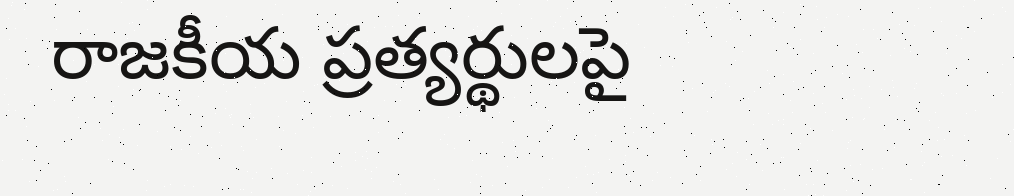రాజకీయ ప్రత్యర్థులపై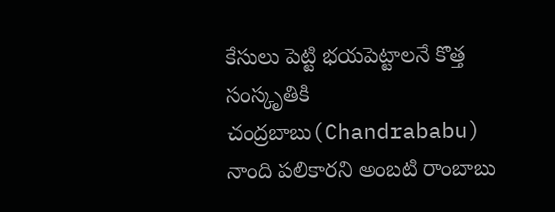కేసులు పెట్టి భయపెట్టాలనే కొత్త సంస్కృతికి చంద్రబాబు(Chandrababu) నాంది పలికారని అంబటి రాంబాబు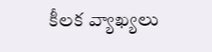కీలక వ్యాఖ్యలు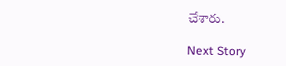చేశారు.

Next Story